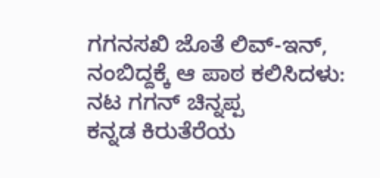ಗಗನಸಖಿ ಜೊತೆ ಲಿವ್-ಇನ್, ನಂಬಿದ್ದಕ್ಕೆ ಆ ಪಾಠ ಕಲಿಸಿದಳು: ನಟ ಗಗನ್ ಚಿನ್ನಪ್ಪ
ಕನ್ನಡ ಕಿರುತೆರೆಯ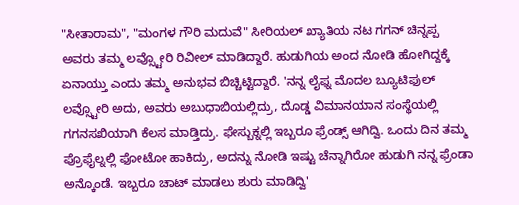"ಸೀತಾರಾಮ", "ಮಂಗಳ ಗೌರಿ ಮದುವೆ" ಸೀರಿಯಲ್ ಖ್ಯಾತಿಯ ನಟ ಗಗನ್ ಚಿನ್ನಪ್ಪ ಅವರು ತಮ್ಮ ಲವ್ಸ್ಟೋರಿ ರಿವೀಲ್ ಮಾಡಿದ್ದಾರೆ. ಹುಡುಗಿಯ ಅಂದ ನೋಡಿ ಹೋಗಿದ್ದಕ್ಕೆ ಏನಾಯ್ತು ಎಂದು ತಮ್ಮ ಅನುಭವ ಬಿಚ್ಚಿಟ್ಟಿದ್ದಾರೆ. 'ನನ್ನ ಲೈಫ್ನ ಮೊದಲ ಬ್ಯೂಟಿಫುಲ್ ಲವ್ಸ್ಟೋರಿ ಅದು, ಅವರು ಅಬುಧಾಬಿಯಲ್ಲಿದ್ರು, ದೊಡ್ಡ ವಿಮಾನಯಾನ ಸಂಸ್ಥೆಯಲ್ಲಿ ಗಗನಸಖಿಯಾಗಿ ಕೆಲಸ ಮಾಡ್ತಿದ್ರು. ಫೇಸ್ಬುಕ್ನಲ್ಲಿ ಇಬ್ಬರೂ ಫ್ರೆಂಡ್ಸ್ ಆಗಿದ್ವಿ. ಒಂದು ದಿನ ತಮ್ಮ ಪ್ರೊಫೈಲ್ನಲ್ಲಿ ಫೋಟೋ ಹಾಕಿದ್ರು, ಅದನ್ನು ನೋಡಿ ಇಷ್ಟು ಚೆನ್ನಾಗಿರೋ ಹುಡುಗಿ ನನ್ನ ಫ್ರೆಂಡಾ ಅನ್ಕೊಂಡೆ. ಇಬ್ಬರೂ ಚಾಟ್ ಮಾಡಲು ಶುರು ಮಾಡಿದ್ವಿ'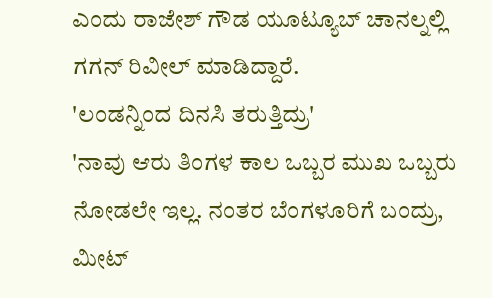ಎಂದು ರಾಜೇಶ್ ಗೌಡ ಯೂಟ್ಯೂಬ್ ಚಾನಲ್ನಲ್ಲಿ ಗಗನ್ ರಿವೀಲ್ ಮಾಡಿದ್ದಾರೆ.
'ಲಂಡನ್ನಿಂದ ದಿನಸಿ ತರುತ್ತಿದ್ರು'
'ನಾವು ಆರು ತಿಂಗಳ ಕಾಲ ಒಬ್ಬರ ಮುಖ ಒಬ್ಬರು ನೋಡಲೇ ಇಲ್ಲ. ನಂತರ ಬೆಂಗಳೂರಿಗೆ ಬಂದ್ರು, ಮೀಟ್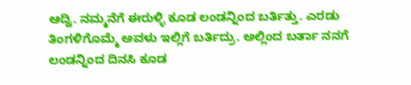ಆದ್ವಿ. ನಮ್ಮನೆಗೆ ಈರುಳ್ಳಿ ಕೂಡ ಲಂಡನ್ನಿಂದ ಬರ್ತಿತ್ತು. ಎರಡು ತಿಂಗಳಿಗೊಮ್ಮೆ ಅವಳು ಇಲ್ಲಿಗೆ ಬರ್ತಿದ್ರು. ಅಲ್ಲಿಂದ ಬರ್ತಾ ನನಗೆ ಲಂಡನ್ನಿಂದ ದಿನಸಿ ಕೂಡ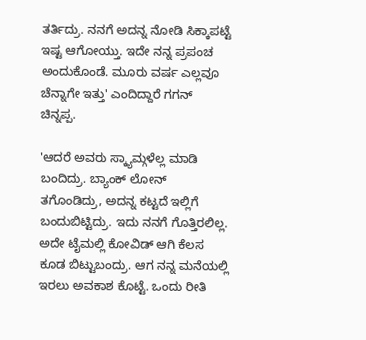ತರ್ತಿದ್ರು. ನನಗೆ ಅದನ್ನ ನೋಡಿ ಸಿಕ್ಕಾಪಟ್ಟೆ ಇಷ್ಟ ಆಗೋಯ್ತು. ಇದೇ ನನ್ನ ಪ್ರಪಂಚ ಅಂದುಕೊಂಡೆ. ಮೂರು ವರ್ಷ ಎಲ್ಲವೂ ಚೆನ್ನಾಗೇ ಇತ್ತು' ಎಂದಿದ್ದಾರೆ ಗಗನ್ ಚಿನ್ನಪ್ಪ.

'ಆದರೆ ಅವರು ಸ್ಕ್ಯಾಮ್ಗಳೆಲ್ಲ ಮಾಡಿ ಬಂದಿದ್ರು. ಬ್ಯಾಂಕ್ ಲೋನ್ ತಗೊಂಡಿದ್ರು, ಅದನ್ನ ಕಟ್ಟದೆ ಇಲ್ಲಿಗೆ ಬಂದುಬಿಟ್ಟಿದ್ರು. ಇದು ನನಗೆ ಗೊತ್ತಿರಲಿಲ್ಲ. ಅದೇ ಟೈಮಲ್ಲಿ ಕೋವಿಡ್ ಆಗಿ ಕೆಲಸ ಕೂಡ ಬಿಟ್ಟುಬಂದ್ರು. ಆಗ ನನ್ನ ಮನೆಯಲ್ಲಿ ಇರಲು ಅವಕಾಶ ಕೊಟ್ಟೆ. ಒಂದು ರೀತಿ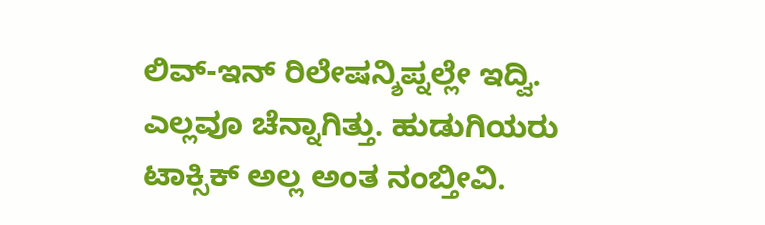ಲಿವ್-ಇನ್ ರಿಲೇಷನ್ಶಿಪ್ನಲ್ಲೇ ಇದ್ವಿ. ಎಲ್ಲವೂ ಚೆನ್ನಾಗಿತ್ತು. ಹುಡುಗಿಯರು ಟಾಕ್ಸಿಕ್ ಅಲ್ಲ ಅಂತ ನಂಬ್ತೀವಿ.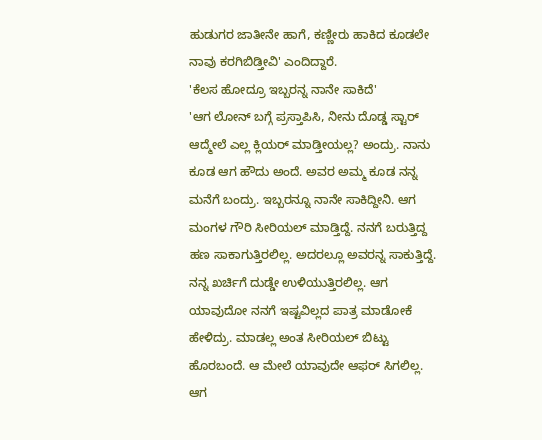ಹುಡುಗರ ಜಾತೀನೇ ಹಾಗೆ, ಕಣ್ಣೀರು ಹಾಕಿದ ಕೂಡಲೇ ನಾವು ಕರಗಿಬಿಡ್ತೀವಿ' ಎಂದಿದ್ದಾರೆ.
'ಕೆಲಸ ಹೋದ್ರೂ ಇಬ್ಬರನ್ನ ನಾನೇ ಸಾಕಿದೆ'
'ಆಗ ಲೋನ್ ಬಗ್ಗೆ ಪ್ರಸ್ತಾಪಿಸಿ, ನೀನು ದೊಡ್ಡ ಸ್ಟಾರ್ ಆದ್ಮೇಲೆ ಎಲ್ಲ ಕ್ಲಿಯರ್ ಮಾಡ್ತೀಯಲ್ಲ? ಅಂದ್ರು. ನಾನು ಕೂಡ ಆಗ ಹೌದು ಅಂದೆ. ಅವರ ಅಮ್ಮ ಕೂಡ ನನ್ನ ಮನೆಗೆ ಬಂದ್ರು. ಇಬ್ಬರನ್ನೂ ನಾನೇ ಸಾಕಿದ್ದೀನಿ. ಆಗ ಮಂಗಳ ಗೌರಿ ಸೀರಿಯಲ್ ಮಾಡ್ತಿದ್ದೆ. ನನಗೆ ಬರುತ್ತಿದ್ದ ಹಣ ಸಾಕಾಗುತ್ತಿರಲಿಲ್ಲ. ಅದರಲ್ಲೂ ಅವರನ್ನ ಸಾಕುತ್ತಿದ್ದೆ. ನನ್ನ ಖರ್ಚಿಗೆ ದುಡ್ಡೇ ಉಳಿಯುತ್ತಿರಲಿಲ್ಲ. ಆಗ ಯಾವುದೋ ನನಗೆ ಇಷ್ಟವಿಲ್ಲದ ಪಾತ್ರ ಮಾಡೋಕೆ ಹೇಳಿದ್ರು. ಮಾಡಲ್ಲ ಅಂತ ಸೀರಿಯಲ್ ಬಿಟ್ಟು ಹೊರಬಂದೆ. ಆ ಮೇಲೆ ಯಾವುದೇ ಆಫರ್ ಸಿಗಲಿಲ್ಲ. ಆಗ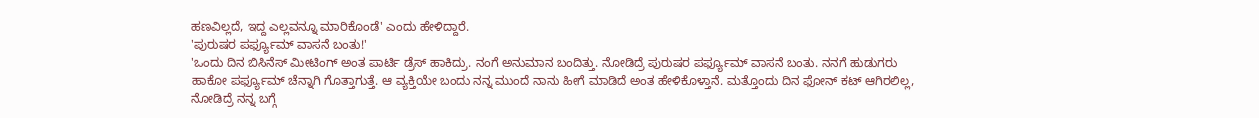ಹಣವಿಲ್ಲದೆ, ಇದ್ದ ಎಲ್ಲವನ್ನೂ ಮಾರಿಕೊಂಡೆ' ಎಂದು ಹೇಳಿದ್ದಾರೆ.
'ಪುರುಷರ ಪರ್ಫ್ಯೂಮ್ ವಾಸನೆ ಬಂತು!'
'ಒಂದು ದಿನ ಬಿಸಿನೆಸ್ ಮೀಟಿಂಗ್ ಅಂತ ಪಾರ್ಟಿ ಡ್ರೆಸ್ ಹಾಕಿದ್ರು. ನಂಗೆ ಅನುಮಾನ ಬಂದಿತ್ತು. ನೋಡಿದ್ರೆ ಪುರುಷರ ಪರ್ಫ್ಯೂಮ್ ವಾಸನೆ ಬಂತು. ನನಗೆ ಹುಡುಗರು ಹಾಕೋ ಪರ್ಫ್ಯೂಮ್ ಚೆನ್ನಾಗಿ ಗೊತ್ತಾಗುತ್ತೆ. ಆ ವ್ಯಕ್ತಿಯೇ ಬಂದು ನನ್ನ ಮುಂದೆ ನಾನು ಹೀಗೆ ಮಾಡಿದೆ ಅಂತ ಹೇಳಿಕೊಳ್ತಾನೆ. ಮತ್ತೊಂದು ದಿನ ಫೋನ್ ಕಟ್ ಆಗಿರಲಿಲ್ಲ, ನೋಡಿದ್ರೆ ನನ್ನ ಬಗ್ಗೆ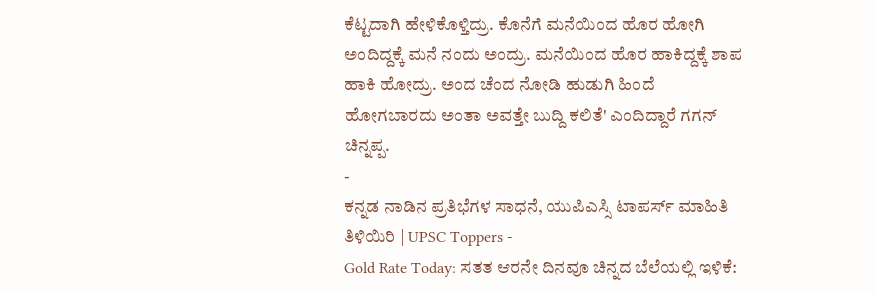ಕೆಟ್ಟದಾಗಿ ಹೇಳಿಕೊಳ್ತಿದ್ರು. ಕೊನೆಗೆ ಮನೆಯಿಂದ ಹೊರ ಹೋಗಿ ಅಂದಿದ್ದಕ್ಕೆ ಮನೆ ನಂದು ಅಂದ್ರು. ಮನೆಯಿಂದ ಹೊರ ಹಾಕಿದ್ದಕ್ಕೆ ಶಾಪ ಹಾಕಿ ಹೋದ್ರು. ಅಂದ ಚೆಂದ ನೋಡಿ ಹುಡುಗಿ ಹಿಂದೆ ಹೋಗಬಾರದು ಅಂತಾ ಅವತ್ತೇ ಬುದ್ದಿ ಕಲಿತೆ' ಎಂದಿದ್ದಾರೆ ಗಗನ್ ಚಿನ್ನಪ್ಪ.
-
ಕನ್ನಡ ನಾಡಿನ ಪ್ರತಿಭೆಗಳ ಸಾಧನೆ, ಯುಪಿಎಸ್ಸಿ ಟಾಪರ್ಸ್ ಮಾಹಿತಿ ತಿಳಿಯಿರಿ | UPSC Toppers -
Gold Rate Today: ಸತತ ಆರನೇ ದಿನವೂ ಚಿನ್ನದ ಬೆಲೆಯಲ್ಲಿ ಇಳಿಕೆ: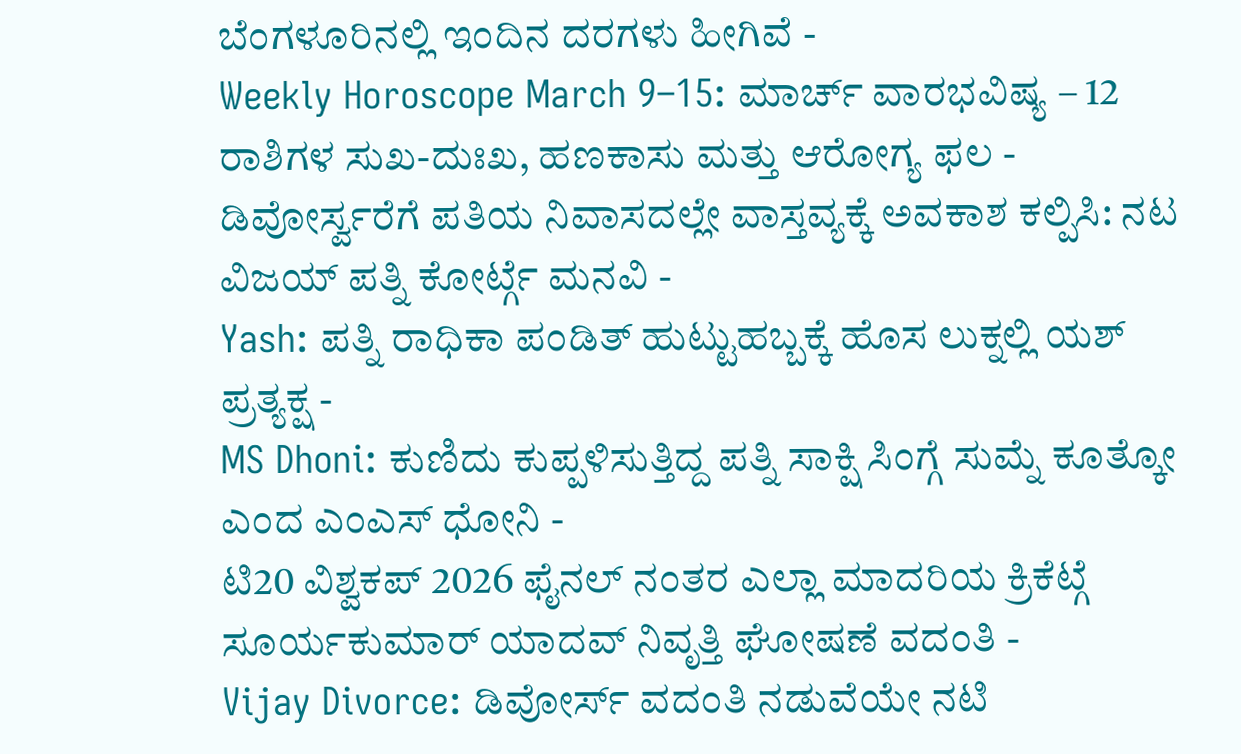ಬೆಂಗಳೂರಿನಲ್ಲಿ ಇಂದಿನ ದರಗಳು ಹೀಗಿವೆ -
Weekly Horoscope March 9–15: ಮಾರ್ಚ್ ವಾರಭವಿಷ್ಯ – 12 ರಾಶಿಗಳ ಸುಖ-ದುಃಖ, ಹಣಕಾಸು ಮತ್ತು ಆರೋಗ್ಯ ಫಲ -
ಡಿವೋರ್ಸ್ವರೆಗೆ ಪತಿಯ ನಿವಾಸದಲ್ಲೇ ವಾಸ್ತವ್ಯಕ್ಕೆ ಅವಕಾಶ ಕಲ್ಪಿಸಿ: ನಟ ವಿಜಯ್ ಪತ್ನಿ ಕೋರ್ಟ್ಗೆ ಮನವಿ -
Yash: ಪತ್ನಿ ರಾಧಿಕಾ ಪಂಡಿತ್ ಹುಟ್ಟುಹಬ್ಬಕ್ಕೆ ಹೊಸ ಲುಕ್ನಲ್ಲಿ ಯಶ್ ಪ್ರತ್ಯಕ್ಷ -
MS Dhoni: ಕುಣಿದು ಕುಪ್ಪಳಿಸುತ್ತಿದ್ದ ಪತ್ನಿ ಸಾಕ್ಷಿ ಸಿಂಗ್ಗೆ ಸುಮ್ನೆ ಕೂತ್ಕೋ ಎಂದ ಎಂಎಸ್ ಧೋನಿ -
ಟಿ20 ವಿಶ್ವಕಪ್ 2026 ಫೈನಲ್ ನಂತರ ಎಲ್ಲಾ ಮಾದರಿಯ ಕ್ರಿಕೆಟ್ಗೆ ಸೂರ್ಯಕುಮಾರ್ ಯಾದವ್ ನಿವೃತ್ತಿ ಘೋಷಣೆ ವದಂತಿ -
Vijay Divorce: ಡಿವೋರ್ಸ್ ವದಂತಿ ನಡುವೆಯೇ ನಟಿ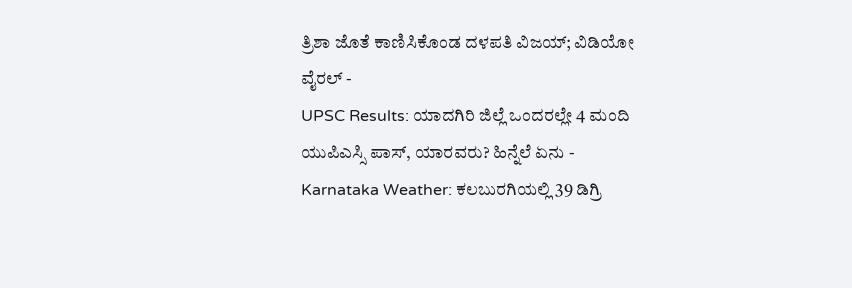ತ್ರಿಶಾ ಜೊತೆ ಕಾಣಿಸಿಕೊಂಡ ದಳಪತಿ ವಿಜಯ್; ವಿಡಿಯೋ ವೈರಲ್ -
UPSC Results: ಯಾದಗಿರಿ ಜಿಲ್ಲೆ ಒಂದರಲ್ಲೇ 4 ಮಂದಿ ಯುಪಿಎಸ್ಸಿ ಪಾಸ್, ಯಾರವರು? ಹಿನ್ನೆಲೆ ಏನು -
Karnataka Weather: ಕಲಬುರಗಿಯಲ್ಲಿ 39 ಡಿಗ್ರಿ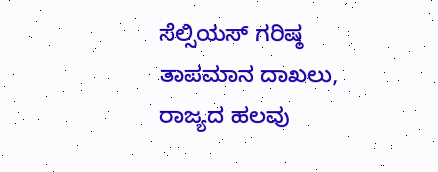ಸೆಲ್ಸಿಯಸ್ ಗರಿಷ್ಠ ತಾಪಮಾನ ದಾಖಲು, ರಾಜ್ಯದ ಹಲವು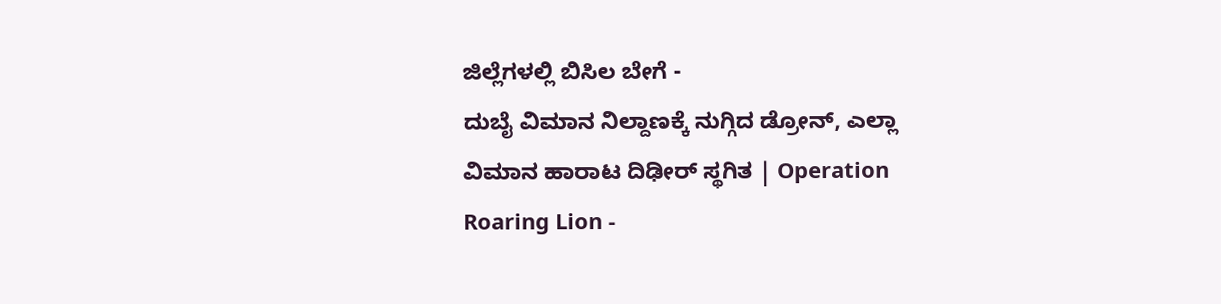ಜಿಲ್ಲೆಗಳಲ್ಲಿ ಬಿಸಿಲ ಬೇಗೆ -
ದುಬೈ ವಿಮಾನ ನಿಲ್ದಾಣಕ್ಕೆ ನುಗ್ಗಿದ ಡ್ರೋನ್, ಎಲ್ಲಾ ವಿಮಾನ ಹಾರಾಟ ದಿಢೀರ್ ಸ್ಥಗಿತ | Operation Roaring Lion -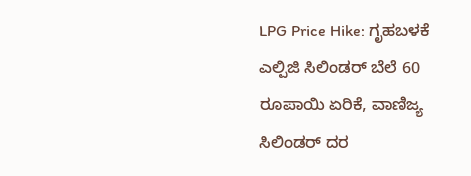LPG Price Hike: ಗೃಹಬಳಕೆ ಎಲ್ಪಿಜಿ ಸಿಲಿಂಡರ್ ಬೆಲೆ 60 ರೂಪಾಯಿ ಏರಿಕೆ, ವಾಣಿಜ್ಯ ಸಿಲಿಂಡರ್ ದರ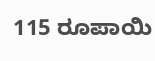115 ರೂಪಾಯಿ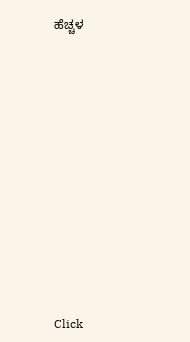ಹೆಚ್ಚಳ












Click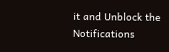it and Unblock the Notifications